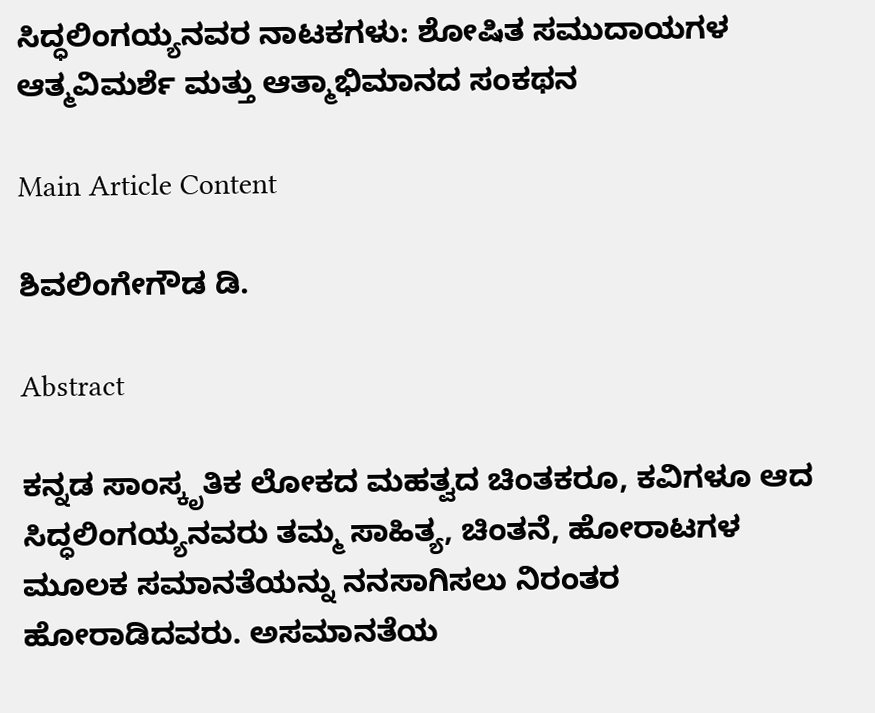ಸಿದ್ಧಲಿಂಗಯ್ಯನವರ ನಾಟಕಗಳು: ಶೋಷಿತ ಸಮುದಾಯಗಳ ಆತ್ಮವಿಮರ್ಶೆ ಮತ್ತು ಆತ್ಮಾಭಿಮಾನದ ಸಂಕಥನ

Main Article Content

ಶಿವಲಿಂಗೇಗೌಡ ಡಿ.

Abstract

ಕನ್ನಡ ಸಾಂಸ್ಕೃತಿಕ ಲೋಕದ ಮಹತ್ವದ ಚಿಂತಕರೂ, ಕವಿಗಳೂ ಆದ ಸಿದ್ಧಲಿಂಗಯ್ಯನವರು ತಮ್ಮ ಸಾಹಿತ್ಯ, ಚಿಂತನೆ, ಹೋರಾಟಗಳ ಮೂಲಕ ಸಮಾನತೆಯನ್ನು ನನಸಾಗಿಸಲು ನಿರಂತರ ಹೋರಾಡಿದವರು. ಅಸಮಾನತೆಯ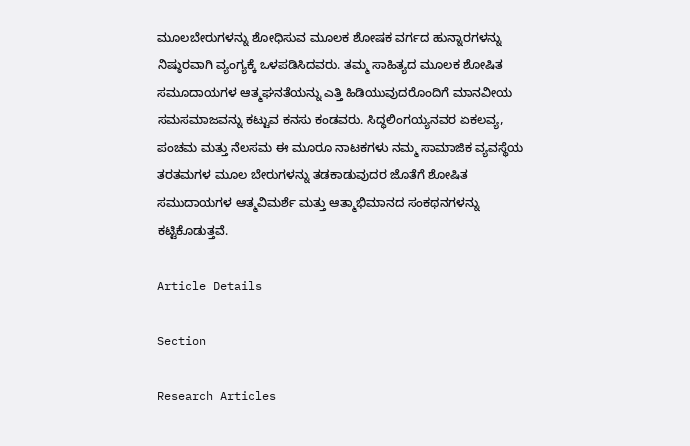ಮೂಲಬೇರುಗಳನ್ನು ಶೋಧಿಸುವ ಮೂಲಕ ಶೋಷಕ ವರ್ಗದ ಹುನ್ನಾರಗಳನ್ನು ನಿಷ್ಠುರವಾಗಿ ವ್ಯಂಗ್ಯಕ್ಕೆ ಒಳಪಡಿಸಿದವರು. ತಮ್ಮ ಸಾಹಿತ್ಯದ ಮೂಲಕ ಶೋಷಿತ ಸಮೂದಾಯಗಳ ಆತ್ಮಘನತೆಯನ್ನು ಎತ್ತಿ ಹಿಡಿಯುವುದರೊಂದಿಗೆ ಮಾನವೀಯ ಸಮಸಮಾಜವನ್ನು ಕಟ್ಟುವ ಕನಸು ಕಂಡವರು. ಸಿದ್ಧಲಿಂಗಯ್ಯನವರ ಏಕಲವ್ಯ, ಪಂಚಮ ಮತ್ತು ನೆಲಸಮ ಈ ಮೂರೂ ನಾಟಕಗಳು ನಮ್ಮ ಸಾಮಾಜಿಕ ವ್ಯವಸ್ಥೆಯ ತರತಮಗಳ ಮೂಲ ಬೇರುಗಳನ್ನು ತಡಕಾಡುವುದರ ಜೊತೆಗೆ ಶೋಷಿತ ಸಮುದಾಯಗಳ ಆತ್ಮವಿಮರ್ಶೆ ಮತ್ತು ಆತ್ಮಾಭಿಮಾನದ ಸಂಕಥನಗಳನ್ನು ಕಟ್ಟಿಕೊಡುತ್ತವೆ.

Article Details

Section

Research Articles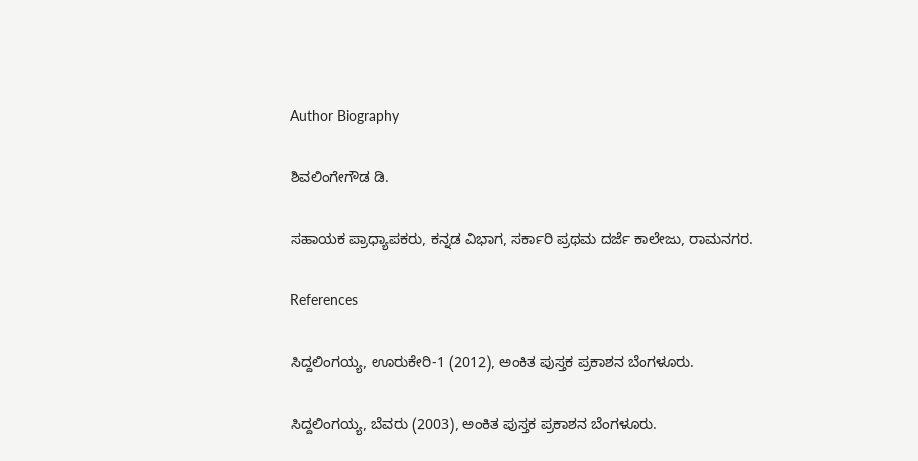Author Biography

ಶಿವಲಿಂಗೇಗೌಡ ಡಿ.

ಸಹಾಯಕ ಪ್ರಾಧ್ಯಾಪಕರು, ಕನ್ನಡ ವಿಭಾಗ, ಸರ್ಕಾರಿ ಪ್ರಥಮ ದರ್ಜೆ ಕಾಲೇಜು, ರಾಮನಗರ.

References

ಸಿದ್ದಲಿಂಗಯ್ಯ, ಊರುಕೇರಿ-1 (2012), ಅಂಕಿತ ಪುಸ್ತಕ ಪ್ರಕಾಶನ ಬೆಂಗಳೂರು.

ಸಿದ್ದಲಿಂಗಯ್ಯ, ಬೆವರು (2003), ಅಂಕಿತ ಪುಸ್ತಕ ಪ್ರಕಾಶನ ಬೆಂಗಳೂರು.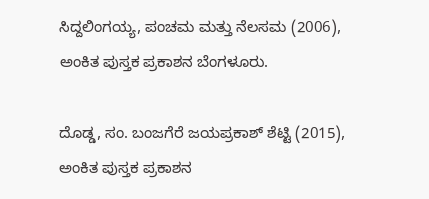ಸಿದ್ದಲಿಂಗಯ್ಯ, ಪಂಚಮ ಮತ್ತು ನೆಲಸಮ (2006), ಅಂಕಿತ ಪುಸ್ತಕ ಪ್ರಕಾಶನ ಬೆಂಗಳೂರು.

ದೊಡ್ಡ, ಸಂ. ಬಂಜಗೆರೆ ಜಯಪ್ರಕಾಶ್ ಶೆಟ್ಟಿ (2015), ಅಂಕಿತ ಪುಸ್ತಕ ಪ್ರಕಾಶನ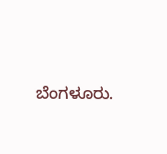ಬೆಂಗಳೂರು.